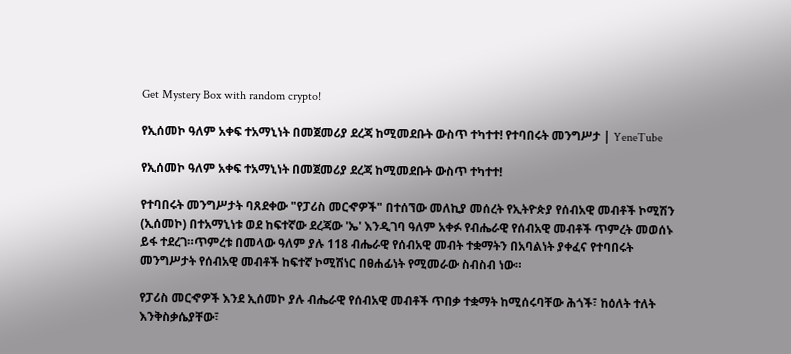Get Mystery Box with random crypto!

የኢሰመኮ ዓለም አቀፍ ተአማኒነት በመጀመሪያ ደረጃ ከሚመደቡት ውስጥ ተካተተ! የተባበሩት መንግሥታ | YeneTube

የኢሰመኮ ዓለም አቀፍ ተአማኒነት በመጀመሪያ ደረጃ ከሚመደቡት ውስጥ ተካተተ!

የተባበሩት መንግሥታት ባጸደቀው "የፓሪስ መርኆዎች" በተሰኘው መለኪያ መሰረት የኢትዮጵያ የሰብአዊ መብቶች ኮሚሽን (ኢሰመኮ) በተአማኒነቱ ወደ ከፍተኛው ደረጃው 'ኤ' እንዲገባ ዓለም አቀፉ የብሔራዊ የሰብአዊ መብቶች ጥምረት መወሰኑ ይፋ ተደረገ።ጥምረቱ በመላው ዓለም ያሉ 118 ብሔራዊ የሰብአዊ መብት ተቋማትን በአባልነት ያቀፈና የተባበሩት መንግሥታት የሰብአዊ መብቶች ከፍተኛ ኮሚሽነር በፀሐፊነት የሚመራው ስብስብ ነው።

የፓሪስ መርኆዎች እንደ ኢሰመኮ ያሉ ብሔራዊ የሰብአዊ መብቶች ጥበቃ ተቋማት ከሚሰሩባቸው ሕጎች፣ ከዕለት ተለት እንቅስቃሴያቸው፣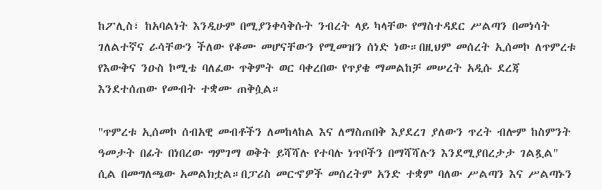ከፖሊስ፣ ከአባልነት እንዲሁም በሚያንቀሳቅሱት ንብረት ላይ ካላቸው የማስተዳደር ሥልጣን በመነሳት ገለልተኛና ራሳቸውን ችለው የቆሙ መሆናቸውን የሚመዝን ሰነድ ነው።በዚህም መሰረት ኢሰመኮ ለጥምረቱ የእውቅና ንዑስ ኮሚቴ ባለፈው ጥቅምት ወር ባቀረበው የጥያቄ ማመልከቻ መሠረት አዲሱ ደረጃ እንደተሰጠው የመብት ተቋሙ ጠቅሷል።

"ጥምረቱ ኢሰመኮ ሰብአዊ መብቶችን ለመከላከል እና ለማስጠበቅ እያደረገ ያለውን ጥረት ብሎም ከስምንት ዓመታት በፊት በነበረው ግምገማ ወቅት ይሻሻሉ የተባሉ ነጥቦችን በማሻሻሉን እንደሚያበረታታ ገልጿል" ሲል በመግለጫው አመልክቷል።በፓሪስ መርኆዎች መሰረትም አንድ ተቋም ባለው ሥልጣን እና ሥልጣኑን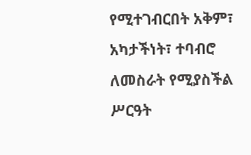የሚተገብርበት አቅም፣ አካታችነት፣ ተባብሮ ለመስራት የሚያስችል ሥርዓት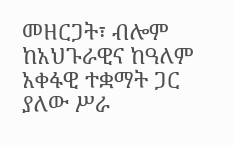መዘርጋት፣ ብሎም ከአህጉራዊና ከዓለም አቀፋዊ ተቋማት ጋር ያለው ሥራ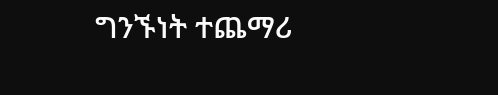ግንኙነት ተጨማሪ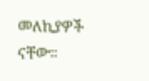መለኪያዎች ናቸው።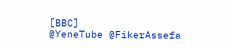[BBC]
@YeneTube @FikerAssefa